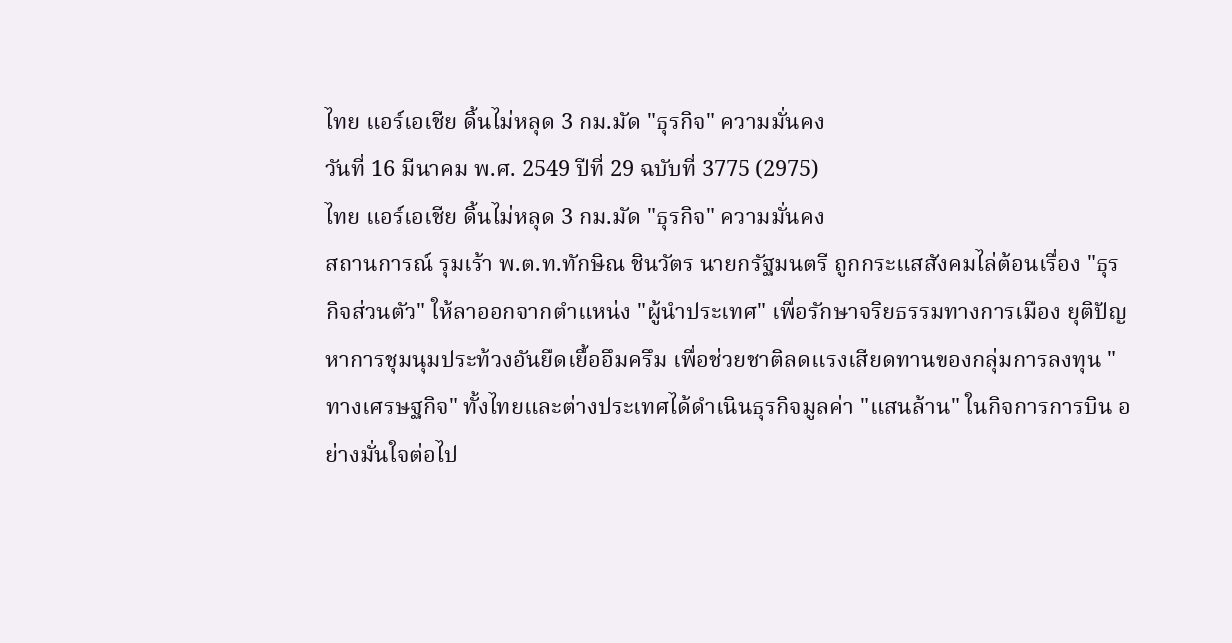ไทย แอร์เอเชีย ดิ้นไม่หลุด 3 กม.มัด "ธุรกิจ" ความมั่นคง
วันที่ 16 มีนาคม พ.ศ. 2549 ปีที่ 29 ฉบับที่ 3775 (2975)
ไทย แอร์เอเชีย ดิ้นไม่หลุด 3 กม.มัด "ธุรกิจ" ความมั่นคง
สถานการณ์ รุมเร้า พ.ต.ท.ทักษิณ ชินวัตร นายกรัฐมนตรี ถูกกระแสสังคมไล่ต้อนเรื่อง "ธุรกิจส่วนตัว" ให้ลาออกจากตำแหน่ง "ผู้นำประเทศ" เพื่อรักษาจริยธรรมทางการเมือง ยุติปัญหาการชุมนุมประท้วงอันยืดเยื้ออึมครึม เพื่อช่วยชาติลดแรงเสียดทานของกลุ่มการลงทุน "ทางเศรษฐกิจ" ทั้งไทยและต่างประเทศได้ดำเนินธุรกิจมูลค่า "แสนล้าน" ในกิจการการบิน อย่างมั่นใจต่อไป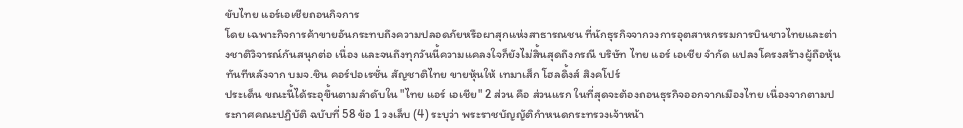ขับไทย แอร์เอเชียถอนกิจการ
โดย เฉพาะกิจการค้าขายอันกระทบถึงความปลอดภัยหรือผาสุกแห่งสาธารณชน ที่นักธุรกิจจากวงการอุตสาหกรรมการบินชาวไทยและต่างชาติวิจารณ์กันสนุกต่อ เนื่อง และจนถึงทุกวันนี้ความแคลงใจก็ยังไม่สิ้นสุดถึงกรณี บริษัท ไทย แอร์ เอเชีย จำกัด แปลงโครงสร้างผู้ถือหุ้นทันทีหลังจาก บมจ.ชิน คอร์ปอเรชั่น สัญชาติไทย ขายหุ้นให้ เทมาเส็ก โฮลดิ้งส์ สิงคโปร์
ประเด็น ขณะนี้ได้ระอุขึ้นตามลำดับใน "ไทย แอร์ เอเชีย" 2 ส่วน คือ ส่วนแรก ในที่สุดจะต้องถอนธุรกิจออกจากเมืองไทย เนื่องจากตามประกาศคณะปฏิบัติ ฉบับที่ 58 ข้อ 1 วงเล็บ (4) ระบุว่า พระราชบัญญัติกำหนดกระทรวงเจ้าหน้า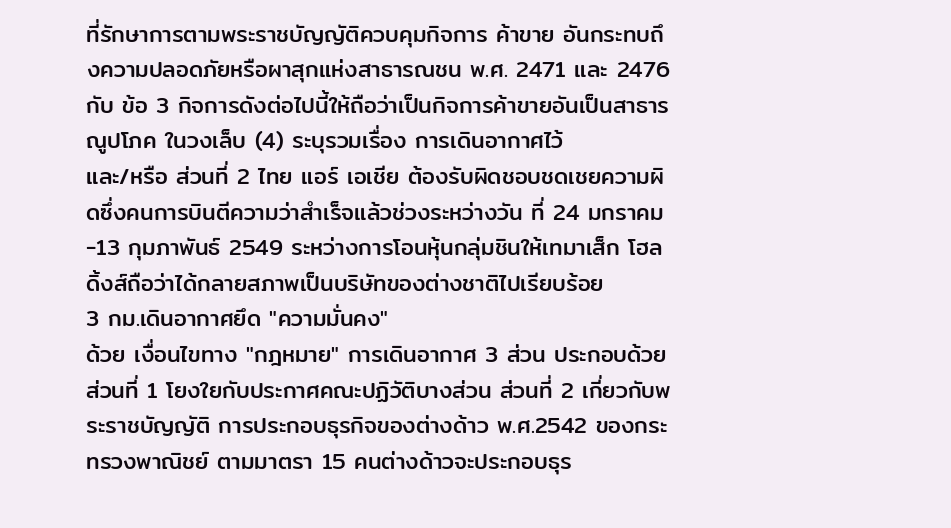ที่รักษาการตามพระราชบัญญัติควบคุมกิจการ ค้าขาย อันกระทบถึงความปลอดภัยหรือผาสุกแห่งสาธารณชน พ.ศ. 2471 และ 2476 กับ ข้อ 3 กิจการดังต่อไปนี้ให้ถือว่าเป็นกิจการค้าขายอันเป็นสาธารณูปโภค ในวงเล็บ (4) ระบุรวมเรื่อง การเดินอากาศไว้
และ/หรือ ส่วนที่ 2 ไทย แอร์ เอเชีย ต้องรับผิดชอบชดเชยความผิดซึ่งคนการบินตีความว่าสำเร็จแล้วช่วงระหว่างวัน ที่ 24 มกราคม-13 กุมภาพันธ์ 2549 ระหว่างการโอนหุ้นกลุ่มชินให้เทมาเส็ก โฮลดิ้งส์ถือว่าได้กลายสภาพเป็นบริษัทของต่างชาติไปเรียบร้อย
3 กม.เดินอากาศยึด "ความมั่นคง"
ด้วย เงื่อนไขทาง "กฎหมาย" การเดินอากาศ 3 ส่วน ประกอบด้วย ส่วนที่ 1 โยงใยกับประกาศคณะปฏิวัติบางส่วน ส่วนที่ 2 เกี่ยวกับพระราชบัญญัติ การประกอบธุรกิจของต่างด้าว พ.ศ.2542 ของกระทรวงพาณิชย์ ตามมาตรา 15 คนต่างด้าวจะประกอบธุร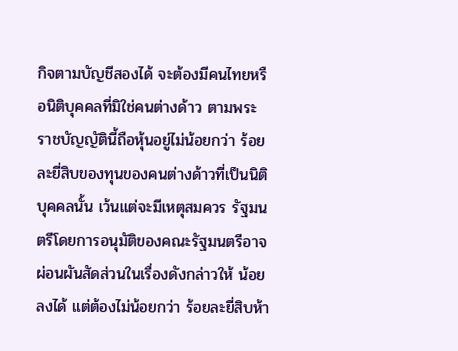กิจตามบัญชีสองได้ จะต้องมีคนไทยหรือนิติบุคคลที่มิใช่คนต่างด้าว ตามพระราชบัญญัตินี้ถือหุ้นอยู่ไม่น้อยกว่า ร้อยละยี่สิบของทุนของคนต่างด้าวที่เป็นนิติบุคคลนั้น เว้นแต่จะมีเหตุสมควร รัฐมนตรีโดยการอนุมัติของคณะรัฐมนตรีอาจผ่อนผันสัดส่วนในเรื่องดังกล่าวให้ น้อยลงได้ แต่ต้องไม่น้อยกว่า ร้อยละยี่สิบห้า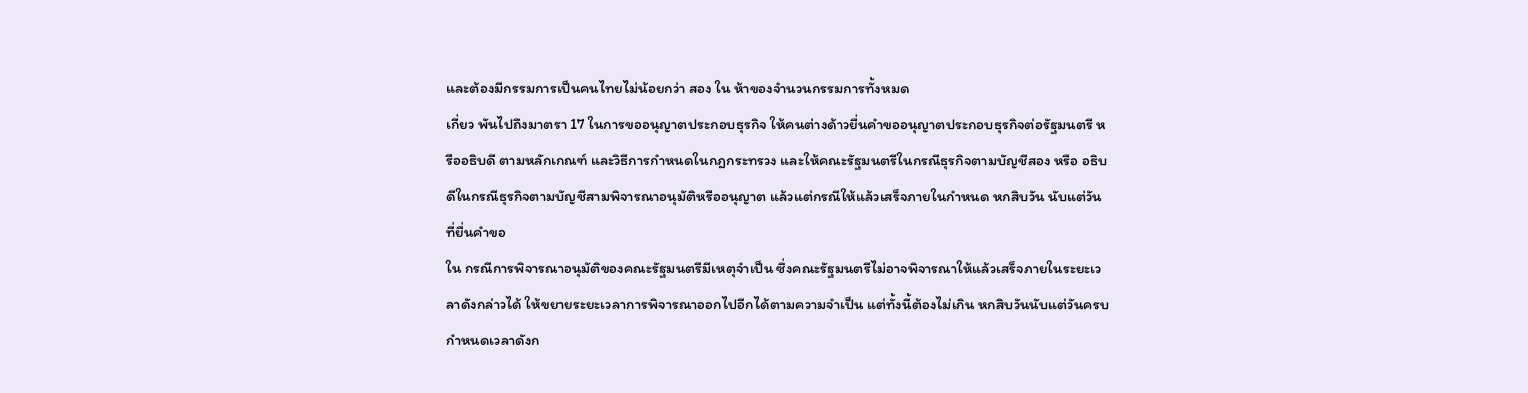และต้องมีกรรมการเป็นคนไทยไม่น้อยกว่า สอง ใน ห้าของจำนวนกรรมการทั้งหมด
เกี่ยว พันไปถึงมาตรา 17 ในการขออนุญาตประกอบธุรกิจ ให้คนต่างด้าวยื่นคำขออนุญาตประกอบธุรกิจต่อรัฐมนตรี หรืออธิบดี ตามหลักเกณฑ์ และวิธีการกำหนดในกฎกระทรวง และให้คณะรัฐมนตรีในกรณีธุรกิจตามบัญชีสอง หรือ อธิบดีในกรณีธุรกิจตามบัญชีสามพิจารณาอนุมัติหรืออนุญาต แล้วแต่กรณีให้แล้วเสร็จภายในกำหนด หกสิบวัน นับแต่วันที่ยื่นคำขอ
ใน กรณีการพิจารณาอนุมัติของคณะรัฐมนตรีมีเหตุจำเป็น ซึ่งคณะรัฐมนตรีไม่อาจพิจารณาให้แล้วเสร็จภายในระยะเวลาดังกล่าวได้ ให้ขยายระยะเวลาการพิจารณาออกไปอีกได้ตามความจำเป็น แต่ทั้งนี้ต้องไม่เกิน หกสิบวันนับแต่วันครบกำหนดเวลาดังก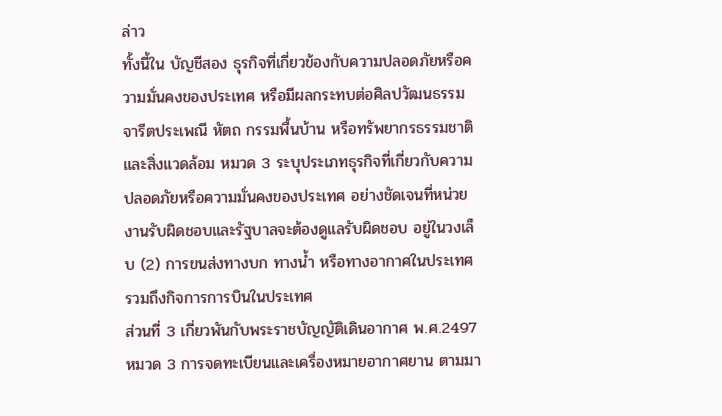ล่าว
ทั้งนี้ใน บัญชีสอง ธุรกิจที่เกี่ยวข้องกับความปลอดภัยหรือความมั่นคงของประเทศ หรือมีผลกระทบต่อศิลปวัฒนธรรม จารีตประเพณี หัตถ กรรมพื้นบ้าน หรือทรัพยากรธรรมชาติและสิ่งแวดล้อม หมวด 3 ระบุประเภทธุรกิจที่เกี่ยวกับความปลอดภัยหรือความมั่นคงของประเทศ อย่างชัดเจนที่หน่วยงานรับผิดชอบและรัฐบาลจะต้องดูแลรับผิดชอบ อยู่ในวงเล็บ (2) การขนส่งทางบก ทางน้ำ หรือทางอากาศในประเทศ รวมถึงกิจการการบินในประเทศ
ส่วนที่ 3 เกี่ยวพันกับพระราชบัญญัติเดินอากาศ พ.ศ.2497 หมวด 3 การจดทะเบียนและเครื่องหมายอากาศยาน ตามมา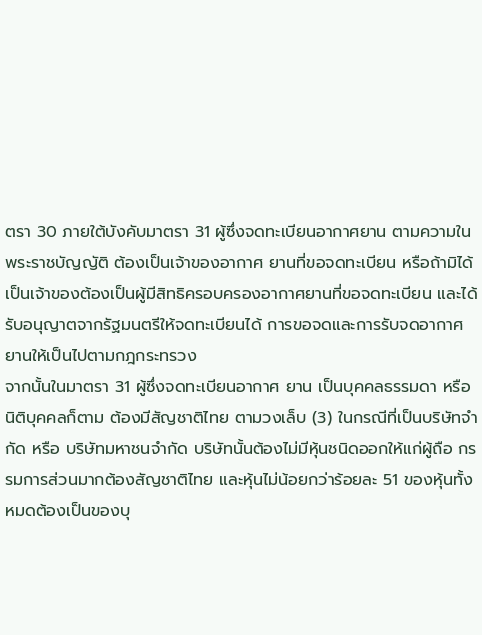ตรา 30 ภายใต้บังคับมาตรา 31 ผู้ซึ่งจดทะเบียนอากาศยาน ตามความในพระราชบัญญัติ ต้องเป็นเจ้าของอากาศ ยานที่ขอจดทะเบียน หรือถ้ามิได้เป็นเจ้าของต้องเป็นผู้มีสิทธิครอบครองอากาศยานที่ขอจดทะเบียน และได้รับอนุญาตจากรัฐมนตรีให้จดทะเบียนได้ การขอจดและการรับจดอากาศยานให้เป็นไปตามกฎกระทรวง
จากนั้นในมาตรา 31 ผู้ซึ่งจดทะเบียนอากาศ ยาน เป็นบุคคลธรรมดา หรือนิติบุคคลก็ตาม ต้องมีสัญชาติไทย ตามวงเล็บ (3) ในกรณีที่เป็นบริษัทจำกัด หรือ บริษัทมหาชนจำกัด บริษัทนั้นต้องไม่มีหุ้นชนิดออกให้แก่ผู้ถือ กรรมการส่วนมากต้องสัญชาติไทย และหุ้นไม่น้อยกว่าร้อยละ 51 ของหุ้นทั้งหมดต้องเป็นของบุ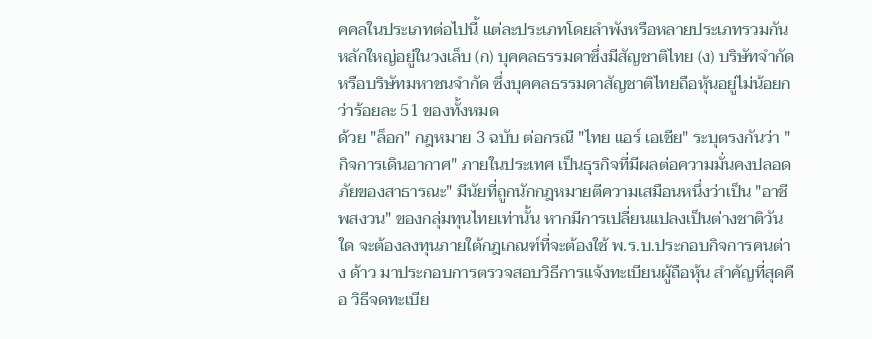คคลในประเภทต่อไปนี้ แต่ละประเภทโดยลำพังหรือหลายประเภทรวมกัน หลักใหญ่อยู่ในวงเล็บ (ก) บุคคลธรรมดาซึ่งมีสัญชาติไทย (ง) บริษัทจำกัดหรือบริษัทมหาชนจำกัด ซึ่งบุคคลธรรมดาสัญชาติไทยถือหุ้นอยู่ไม่น้อยกว่าร้อยละ 51 ของทั้งหมด
ด้วย "ล็อก" กฎหมาย 3 ฉบับ ต่อกรณี "ไทย แอร์ เอเชีย" ระบุตรงกันว่า "กิจการเดินอากาศ" ภายในประเทศ เป็นธุรกิจที่มีผลต่อความมั่นคงปลอดภัยของสาธารณะ" มีนัยที่ถูกนักกฎหมายตีความเสมือนหนึ่งว่าเป็น "อาชีพสงวน" ของกลุ่มทุนไทยเท่านั้น หากมีการเปลี่ยนแปลงเป็นต่างชาติวันใด จะต้องลงทุนภายใต้กฎเกณฑ์ที่จะต้องใช้ พ.ร.บ.ประกอบกิจการคนต่าง ด้าว มาประกอบการตรวจสอบวิธีการแจ้งทะเบียนผู้ถือหุ้น สำคัญที่สุดคือ วิธีจดทะเบีย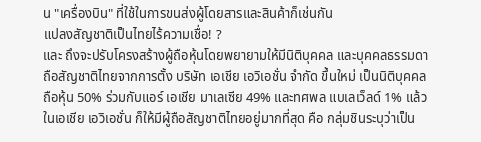น "เครื่องบิน" ที่ใช้ในการขนส่งผู้โดยสารและสินค้าก็เช่นกัน
แปลงสัญชาติเป็นไทยไร้ความเชื่อ! ?
และ ถึงจะปรับโครงสร้างผู้ถือหุ้นโดยพยายามให้มีนิติบุคคล และบุคคลธรรมดา ถือสัญชาติไทยจากการตั้ง บริษัท เอเชีย เอวิเอชั่น จำกัด ขึ้นใหม่ เป็นนิติบุคคลถือหุ้น 50% ร่วมกับแอร์ เอเชีย มาเลเซีย 49% และทศพล แบเลเว็ลด์ 1% แล้วในเอเชีย เอวิเอชั่น ก็ให้มีผู้ถือสัญชาติไทยอยู่มากที่สุด คือ กลุ่มชินระบุว่าเป็น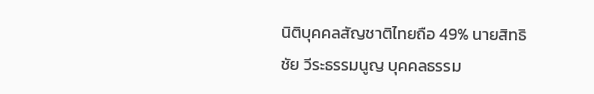นิติบุคคลสัญชาติไทยถือ 49% นายสิทธิชัย วีระธรรมนูญ บุคคลธรรม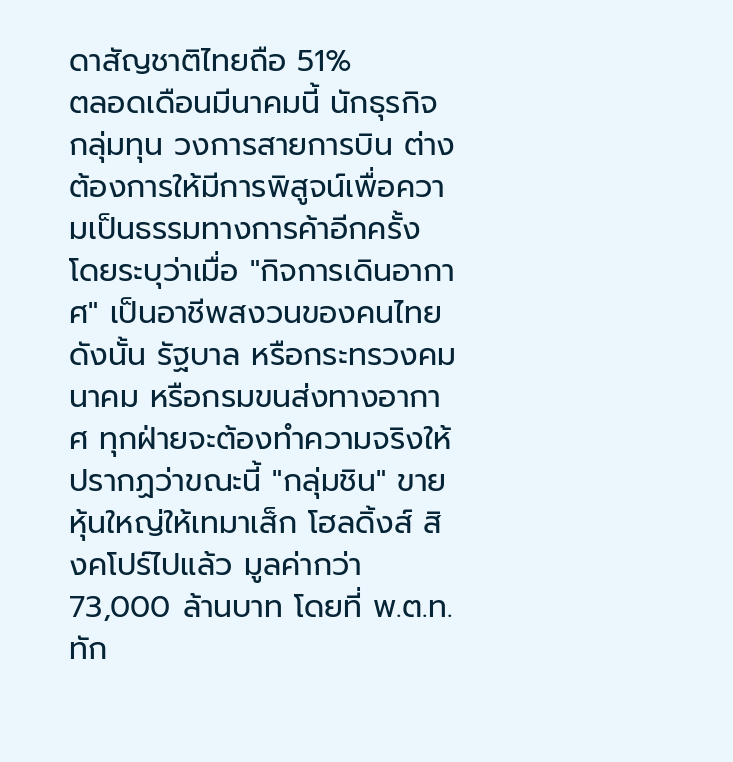ดาสัญชาติไทยถือ 51%
ตลอดเดือนมีนาคมนี้ นักธุรกิจ กลุ่มทุน วงการสายการบิน ต่างต้องการให้มีการพิสูจน์เพื่อความเป็นธรรมทางการค้าอีกครั้ง โดยระบุว่าเมื่อ "กิจการเดินอากาศ" เป็นอาชีพสงวนของคนไทย ดังนั้น รัฐบาล หรือกระทรวงคมนาคม หรือกรมขนส่งทางอากาศ ทุกฝ่ายจะต้องทำความจริงให้ปรากฏว่าขณะนี้ "กลุ่มชิน" ขายหุ้นใหญ่ให้เทมาเส็ก โฮลดิ้งส์ สิงคโปร์ไปแล้ว มูลค่ากว่า 73,000 ล้านบาท โดยที่ พ.ต.ท.ทัก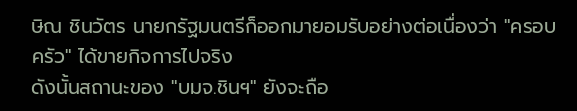ษิณ ชินวัตร นายกรัฐมนตรีก็ออกมายอมรับอย่างต่อเนื่องว่า "ครอบครัว" ได้ขายกิจการไปจริง
ดังนั้นสถานะของ "บมจ.ชินฯ" ยังจะถือ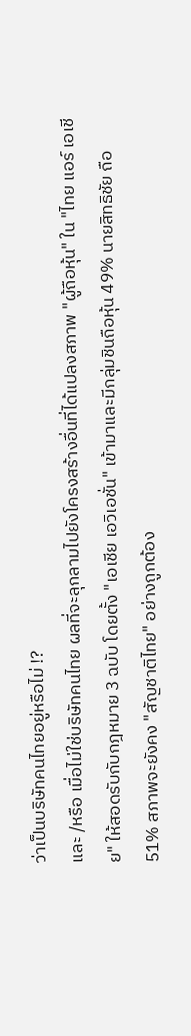ว่าเป็นบริษัทคนไทยอยู่หรือไม่ !?
และ /หรือ เมื่อไม่ใช่บริษัทคนไทย ผลที่จะลุกลามไปยังโครงสร้างอื่นที่ได้แปลงสภาพ "ผู้ถือหุ้น" ใน "ไทย แอร์ เอเชีย" ให้สอดรับกับกฎหมาย 3 ฉบับ โดยตั้ง "เอเชีย เอวิเอชั่น" เข้ามาและมีกลุ่มชินถือหุ้น 49% นายสิทธิชัย ถือ 51% สภาพจะยังคง "สัญชาติไทย" อย่างถูกต้อง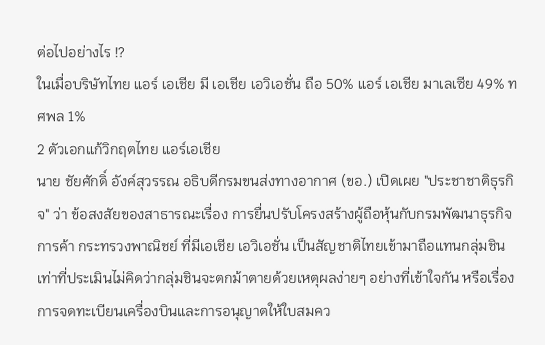ต่อไปอย่างไร !?
ในเมื่อบริษัทไทย แอร์ เอเชีย มี เอเชีย เอวิเอชั่น ถือ 50% แอร์ เอเชีย มาเลเซีย 49% ทศพล 1%
2 ตัวเอกแก้วิกฤตไทย แอร์เอเชีย
นาย ชัยศักดิ์ อังค์สุวรรณ อธิบดีกรมขนส่งทางอากาศ (ขอ.) เปิดเผย "ประชาชาติธุรกิจ" ว่า ข้อสงสัยของสาธารณะเรื่อง การยื่นปรับโครงสร้างผู้ถือหุ้นกับกรมพัฒนาธุรกิจการค้า กระทรวงพาณิชย์ ที่มีเอเชีย เอวิเอชั่น เป็นสัญชาติไทยเข้ามาถือแทนกลุ่มชิน เท่าที่ประเมินไม่คิดว่ากลุ่มชินจะตกม้าตายด้วยเหตุผลง่ายๆ อย่างที่เข้าใจกัน หรือเรื่องการจดทะเบียนเครื่องบินและการอนุญาตให้ใบสมคว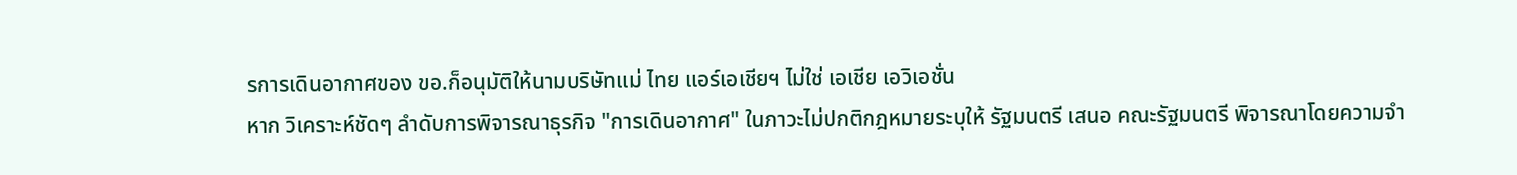รการเดินอากาศของ ขอ.ก็อนุมัติให้นามบริษัทแม่ ไทย แอร์เอเชียฯ ไม่ใช่ เอเชีย เอวิเอชั่น
หาก วิเคราะห์ชัดๆ ลำดับการพิจารณาธุรกิจ "การเดินอากาศ" ในภาวะไม่ปกติกฎหมายระบุให้ รัฐมนตรี เสนอ คณะรัฐมนตรี พิจารณาโดยความจำ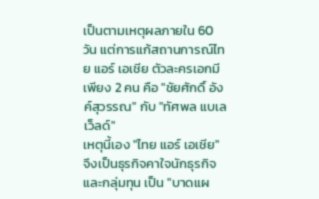เป็นตามเหตุผลภายใน 60 วัน แต่การแก้สถานการณ์ไทย แอร์ เอเชีย ตัวละครเอกมีเพียง 2 คน คือ "ชัยศักดิ์ อังค์สุวรรณ" กับ "ทัศพล แบเลเว็ลด์"
เหตุนี้เอง "ไทย แอร์ เอเชีย" จึงเป็นธุรกิจคาใจนักธุรกิจและกลุ่มทุน เป็น "บาดแผ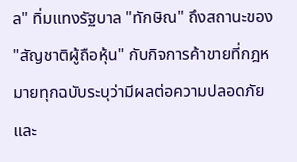ล" ทิ่มแทงรัฐบาล "ทักษิณ" ถึงสถานะของ "สัญชาติผู้ถือหุ้น" กับกิจการค้าขายที่กฎหมายทุกฉบับระบุว่ามีผลต่อความปลอดภัยและ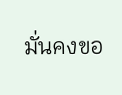มั่นคงขอ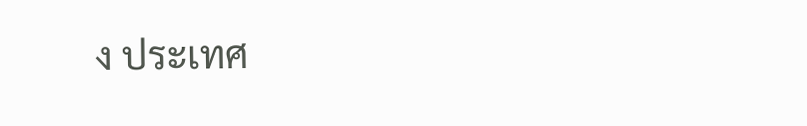ง ประเทศ